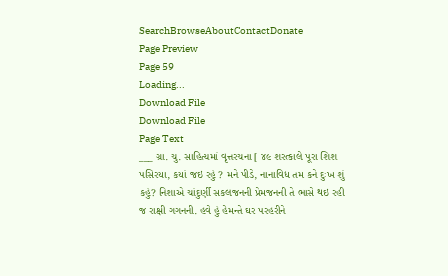SearchBrowseAboutContactDonate
Page Preview
Page 59
Loading...
Download File
Download File
Page Text
___ ગ્રા. ચુ. સાહિત્યમાં વૃત્તરચના [ ૪૯ શરત્કાલે પૂરા શિશ પસિરયા, કયાં જઇ રહું ? મને પીડે, નાનાવિધ તમ કને દુઃખ શું કહું? નિશાએ ચાંદુર્ણી સકલજનની પ્રેમજનની તે ભાસે થઇ રહી જ રાક્ષી ગગનની. હવે હું હેમન્તે ઘર પરહરીને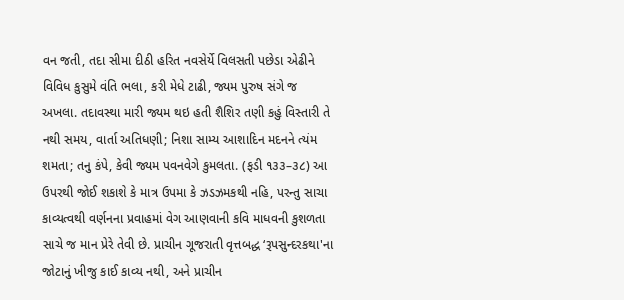વન જતી, તદા સીમા દીઠી હરિત નવસેર્યે વિલસતી પછેડા એઢીને વિવિધ કુસુમે વંતિ ભલા, કરી મેધે ટાઢી, જ્યમ પુરુષ સંગે જ અખલા. તદાવસ્થા મારી જ્યમ થઇ હતી શૈશિર તણી કહું વિસ્તારી તે નથી સમય, વાર્તા અતિધણી; નિશા સામ્ય આશાદિન મદનને ત્યંમ શમતા; તનુ કંપે, કેવી જ્યમ પવનવેગે કુમલતા. (ફડી ૧૩૩–૩૮) આ ઉપરથી જોઈ શકાશે કે માત્ર ઉપમા કે ઝડઝમકથી નહિ, પરન્તુ સાચા કાવ્યત્વથી વર્ણનના પ્રવાહમાં વેગ આણવાની કવિ માધવની કુશળતા સાચે જ માન પ્રેરે તેવી છે. પ્રાચીન ગૂજરાતી વૃત્તબદ્ધ ‘રૂપસુન્દરકથા'ના જોટાનું ખીજુ કાઈ કાવ્ય નથી, અને પ્રાચીન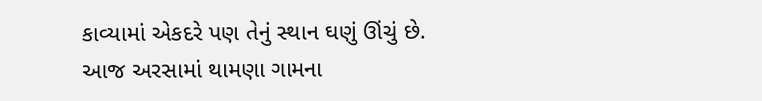કાવ્યામાં એકદરે પણ તેનું સ્થાન ઘણું ઊંચું છે. આજ અરસામાં થામણા ગામના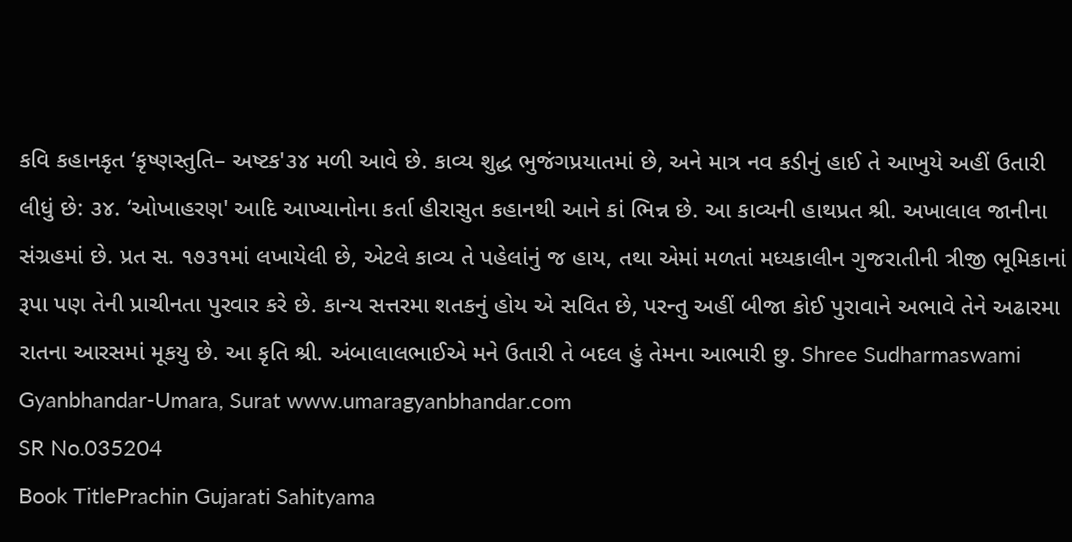કવિ કહાનકૃત ‘કૃષ્ણસ્તુતિ– અષ્ટક'૩૪ મળી આવે છે. કાવ્ય શુદ્ધ ભુજંગપ્રયાતમાં છે, અને માત્ર નવ કડીનું હાઈ તે આખુયે અહીં ઉતારી લીધું છે: ૩૪. ‘ઓખાહરણ' આદિ આખ્યાનોના કર્તા હીરાસુત કહાનથી આને કાં ભિન્ન છે. આ કાવ્યની હાથપ્રત શ્રી. અખાલાલ જાનીના સંગ્રહમાં છે. પ્રત સ. ૧૭૩૧માં લખાયેલી છે, એટલે કાવ્ય તે પહેલાંનું જ હાય, તથા એમાં મળતાં મધ્યકાલીન ગુજરાતીની ત્રીજી ભૂમિકાનાં રૂપા પણ તેની પ્રાચીનતા પુરવાર કરે છે. કાન્ય સત્તરમા શતકનું હોય એ સવિત છે, પરન્તુ અહીં બીજા કોઈ પુરાવાને અભાવે તેને અઢારમા રાતના આરસમાં મૂકયુ છે. આ કૃતિ શ્રી. અંબાલાલભાઈએ મને ઉતારી તે બદલ હું તેમના આભારી છુ. Shree Sudharmaswami Gyanbhandar-Umara, Surat www.umaragyanbhandar.com
SR No.035204
Book TitlePrachin Gujarati Sahityama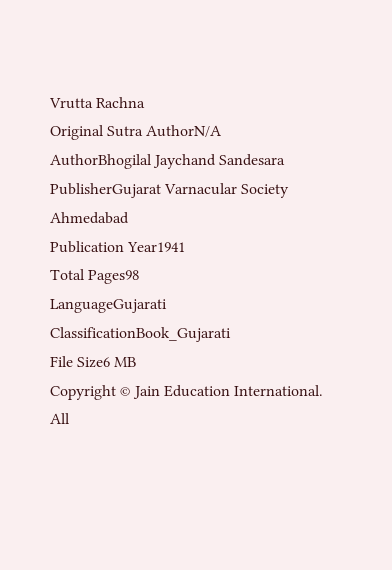Vrutta Rachna
Original Sutra AuthorN/A
AuthorBhogilal Jaychand Sandesara
PublisherGujarat Varnacular Society Ahmedabad
Publication Year1941
Total Pages98
LanguageGujarati
ClassificationBook_Gujarati
File Size6 MB
Copyright © Jain Education International. All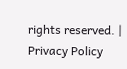rights reserved. | Privacy Policy